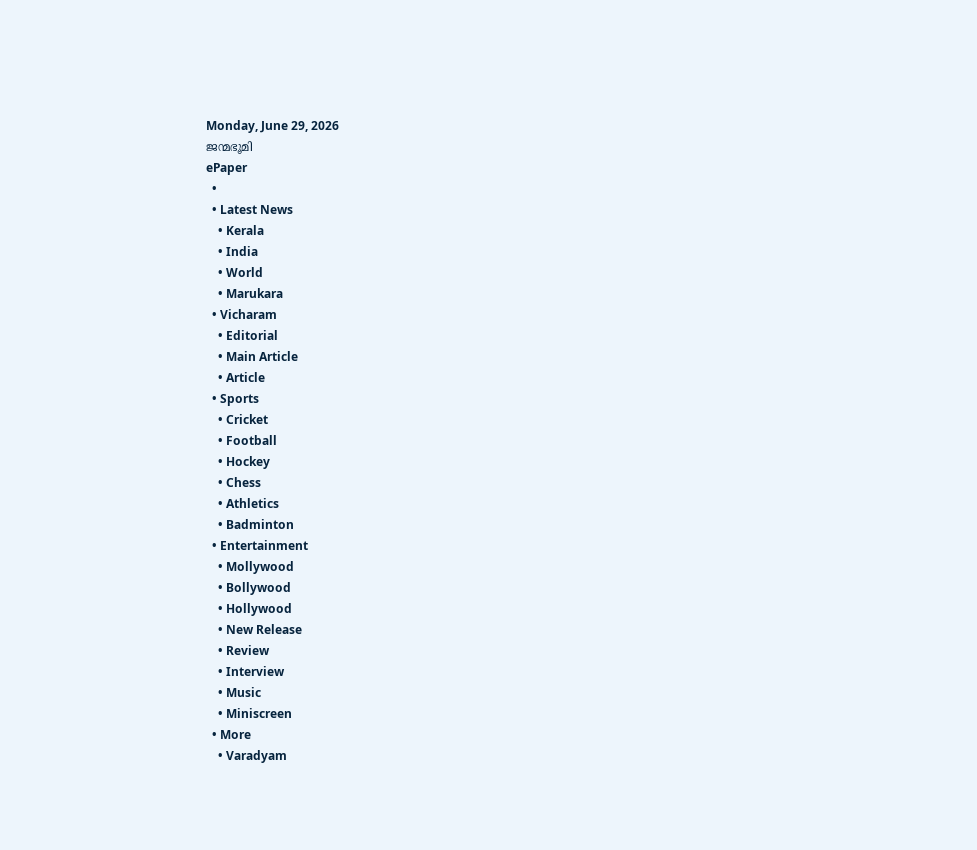Monday, June 29, 2026
ജന്മഭൂമി
ePaper
  •
  • Latest News
    • Kerala
    • India
    • World
    • Marukara
  • Vicharam
    • Editorial
    • Main Article
    • Article
  • Sports
    • Cricket
    • Football
    • Hockey
    • Chess
    • Athletics
    • Badminton
  • Entertainment
    • Mollywood
    • Bollywood
    • Hollywood
    • New Release
    • Review
    • Interview
    • Music
    • Miniscreen
  • More
    • Varadyam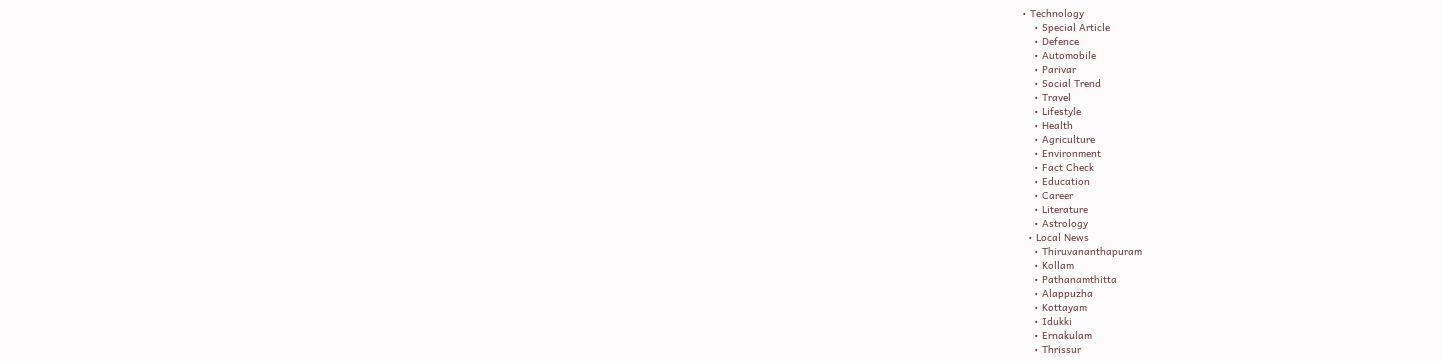• Technology
    • Special Article
    • Defence
    • Automobile
    • Parivar
    • Social Trend
    • Travel
    • Lifestyle
    • Health
    • Agriculture
    • Environment
    • Fact Check
    • Education
    • Career
    • Literature
    • Astrology
  • Local News
    • Thiruvananthapuram
    • Kollam
    • Pathanamthitta
    • Alappuzha
    • Kottayam
    • Idukki
    • Ernakulam
    • Thrissur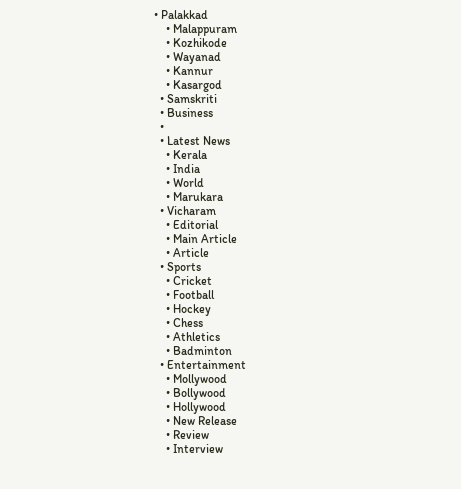• Palakkad
    • Malappuram
    • Kozhikode
    • Wayanad
    • Kannur
    • Kasargod
  • Samskriti
  • Business
  •
  • Latest News
    • Kerala
    • India
    • World
    • Marukara
  • Vicharam
    • Editorial
    • Main Article
    • Article
  • Sports
    • Cricket
    • Football
    • Hockey
    • Chess
    • Athletics
    • Badminton
  • Entertainment
    • Mollywood
    • Bollywood
    • Hollywood
    • New Release
    • Review
    • Interview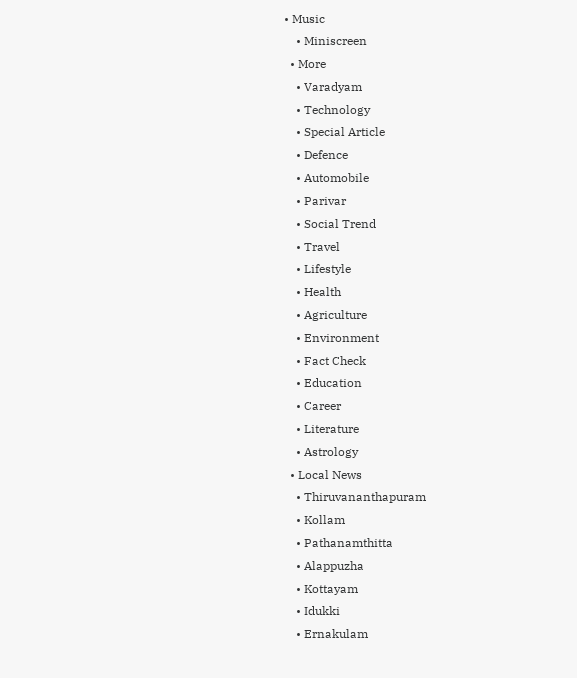• Music
    • Miniscreen
  • More
    • Varadyam
    • Technology
    • Special Article
    • Defence
    • Automobile
    • Parivar
    • Social Trend
    • Travel
    • Lifestyle
    • Health
    • Agriculture
    • Environment
    • Fact Check
    • Education
    • Career
    • Literature
    • Astrology
  • Local News
    • Thiruvananthapuram
    • Kollam
    • Pathanamthitta
    • Alappuzha
    • Kottayam
    • Idukki
    • Ernakulam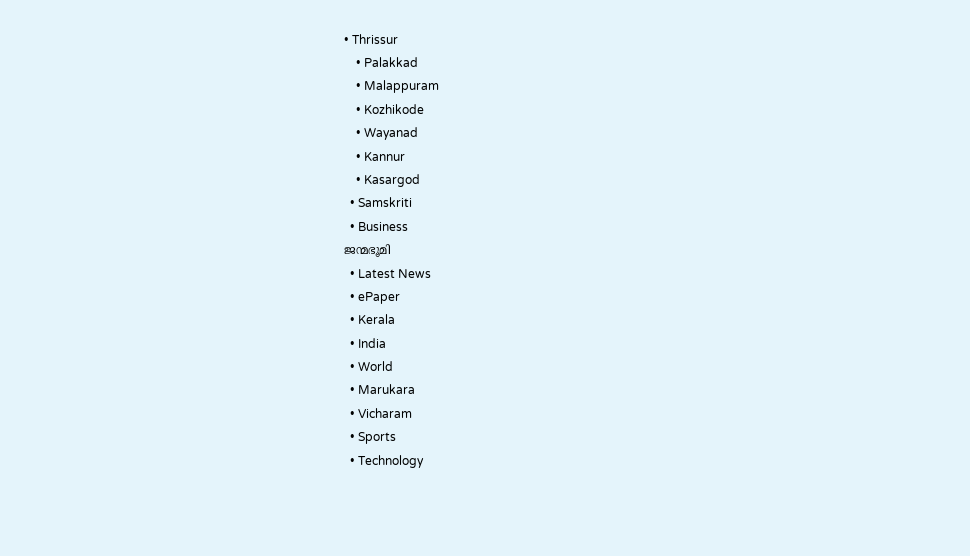• Thrissur
    • Palakkad
    • Malappuram
    • Kozhikode
    • Wayanad
    • Kannur
    • Kasargod
  • Samskriti
  • Business
ജന്മഭൂമി
  • Latest News
  • ePaper
  • Kerala
  • India
  • World
  • Marukara
  • Vicharam
  • Sports
  • Technology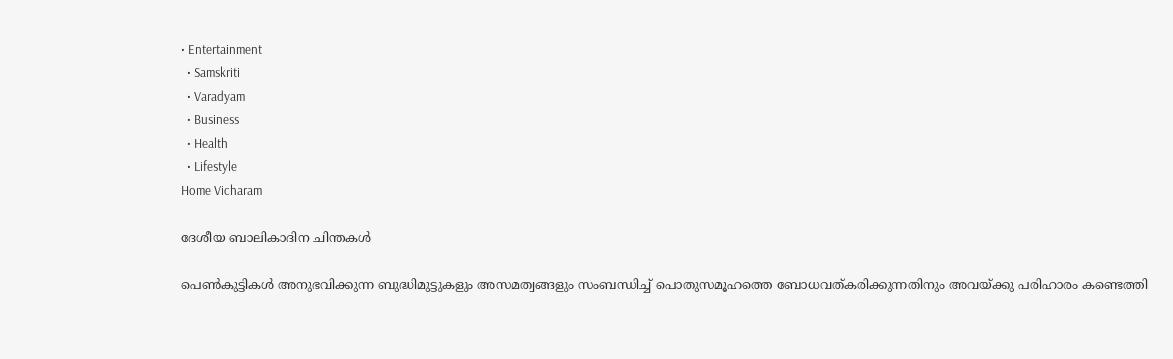• Entertainment
  • Samskriti
  • Varadyam
  • Business
  • Health
  • Lifestyle
Home Vicharam

ദേശീയ ബാലികാദിന ചിന്തകള്‍

പെണ്‍കുട്ടികള്‍ അനുഭവിക്കുന്ന ബുദ്ധിമുട്ടുകളും അസമത്വങ്ങളും സംബന്ധിച്ച് പൊതുസമൂഹത്തെ ബോധവത്കരിക്കുന്നതിനും അവയ്‌ക്കു പരിഹാരം കണ്ടെത്തി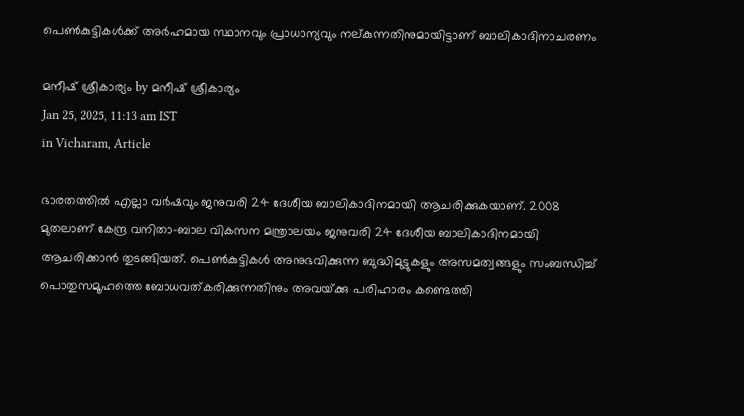പെണ്‍കുട്ടികള്‍ക്ക് അര്‍ഹമായ സ്ഥാനവും പ്രാധാന്യവും നല്കുന്നതിനുമായിട്ടാണ് ബാലികാദിനാചരണം

മനീഷ് ശ്രീകാര്യം by മനീഷ് ശ്രീകാര്യം
Jan 25, 2025, 11:13 am IST
in Vicharam, Article

ഭാരതത്തില്‍ എല്ലാ വര്‍ഷവും ജനുവരി 24 ദേശീയ ബാലികാദിനമായി ആചരിക്കുകയാണ്. 2008 മുതലാണ് കേന്ദ്ര വനിതാ-ബാല വികസന മന്ത്രാലയം ജനുവരി 24 ദേശീയ ബാലികാദിനമായി ആചരിക്കാന്‍ തുടങ്ങിയത്. പെണ്‍കുട്ടികള്‍ അനുഭവിക്കുന്ന ബുദ്ധിമുട്ടുകളും അസമത്വങ്ങളും സംബന്ധിച്ച് പൊതുസമൂഹത്തെ ബോധവത്കരിക്കുന്നതിനും അവയ്‌ക്കു പരിഹാരം കണ്ടെത്തി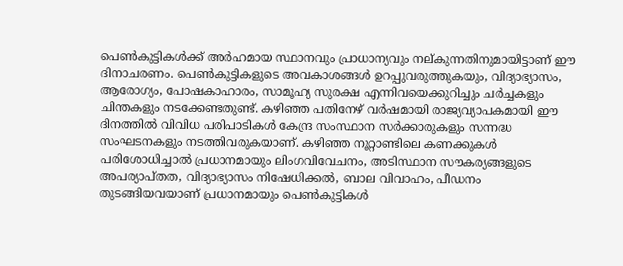പെണ്‍കുട്ടികള്‍ക്ക് അര്‍ഹമായ സ്ഥാനവും പ്രാധാന്യവും നല്കുന്നതിനുമായിട്ടാണ് ഈ ദിനാചരണം. പെണ്‍കുട്ടികളുടെ അവകാശങ്ങള്‍ ഉറപ്പുവരുത്തുകയും, വിദ്യാഭ്യാസം, ആരോഗ്യം, പോഷകാഹാരം, സാമൂഹ്യ സുരക്ഷ എന്നിവയെക്കുറിച്ചും ചര്‍ച്ചകളും ചിന്തകളും നടക്കേണ്ടതുണ്ട്. കഴിഞ്ഞ പതിനേഴ് വര്‍ഷമായി രാജ്യവ്യാപകമായി ഈ ദിനത്തില്‍ വിവിധ പരിപാടികള്‍ കേന്ദ്ര സംസ്ഥാന സര്‍ക്കാരുകളും സന്നദ്ധ സംഘടനകളും നടത്തിവരുകയാണ്. കഴിഞ്ഞ നൂറ്റാണ്ടിലെ കണക്കുകള്‍ പരിശോധിച്ചാല്‍ പ്രധാനമായും ലിംഗവിവേചനം, അടിസ്ഥാന സൗകര്യങ്ങളുടെ അപര്യാപ്തത, വിദ്യാഭ്യാസം നിഷേധിക്കല്‍, ബാല വിവാഹം, പീഡനം തുടങ്ങിയവയാണ് പ്രധാനമായും പെണ്‍കുട്ടികള്‍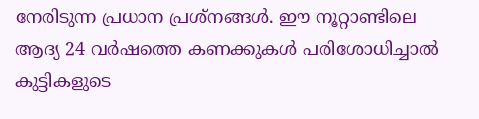നേരിടുന്ന പ്രധാന പ്രശ്‌നങ്ങള്‍. ഈ നൂറ്റാണ്ടിലെ ആദ്യ 24 വര്‍ഷത്തെ കണക്കുകള്‍ പരിശോധിച്ചാല്‍ കുട്ടികളുടെ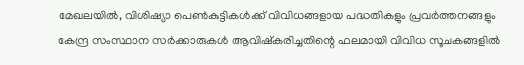മേഖലയില്‍, വിശിഷ്യാ പെണ്‍കുട്ടികള്‍ക്ക് വിവിധങ്ങളായ പദ്ധതികളും പ്രവര്‍ത്തനങ്ങളും കേന്ദ്ര സംസ്ഥാന സര്‍ക്കാരുകള്‍ ആവിഷ്‌കരിച്ചതിന്റെ ഫലമായി വിവിധ സൂചകങ്ങളില്‍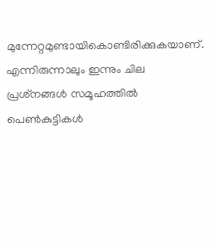മുന്നേറ്റമുണ്ടായികൊണ്ടിരിക്കുകയാണ്. എന്നിരുന്നാലും ഇന്നും ചില പ്രശ്‌നങ്ങള്‍ സമൂഹത്തില്‍ പെണ്‍കുട്ടികള്‍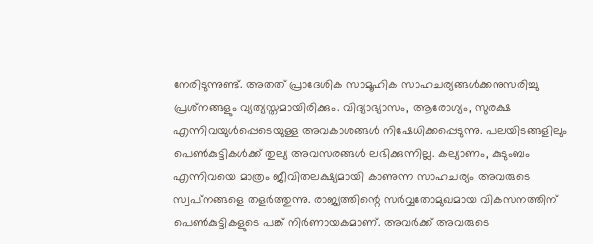നേരിടുന്നുണ്ട്. അതത് പ്രാദേശിക സാമൂഹിക സാഹചര്യങ്ങള്‍ക്കനുസരിച്ചു പ്രശ്‌നങ്ങളും വ്യത്യസ്തമായിരിക്കും. വിദ്യാഭ്യാസം, ആരോഗ്യം, സുരക്ഷ എന്നിവയുള്‍പ്പെടെയുള്ള അവകാശങ്ങള്‍ നിഷേധിക്കപ്പെടുന്നു. പലയിടങ്ങളിലും പെണ്‍കുട്ടികള്‍ക്ക് തുല്യ അവസരങ്ങള്‍ ലഭിക്കുന്നില്ല. കല്യാണം, കുടുംബം എന്നിവയെ മാത്രം ജീവിതലക്ഷ്യമായി കാണുന്ന സാഹചര്യം അവരുടെ സ്വപ്‌നങ്ങളെ തളര്‍ത്തുന്നു. രാജ്യത്തിന്റെ സര്‍വ്വതോമുഖമായ വികസനത്തിന് പെണ്‍കുട്ടികളുടെ പങ്ക് നിര്‍ണായകമാണ്. അവര്‍ക്ക് അവരുടെ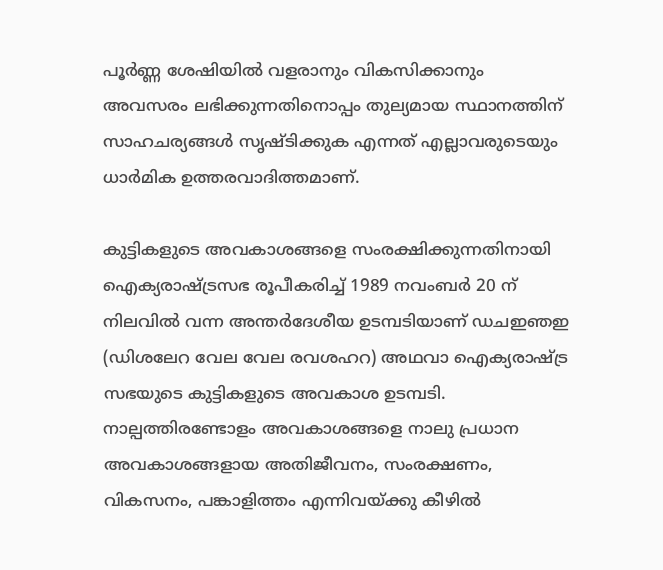പൂര്‍ണ്ണ ശേഷിയില്‍ വളരാനും വികസിക്കാനും അവസരം ലഭിക്കുന്നതിനൊപ്പം തുല്യമായ സ്ഥാനത്തിന് സാഹചര്യങ്ങള്‍ സൃഷ്ടിക്കുക എന്നത് എല്ലാവരുടെയും ധാര്‍മിക ഉത്തരവാദിത്തമാണ്.

കുട്ടികളുടെ അവകാശങ്ങളെ സംരക്ഷിക്കുന്നതിനായി ഐക്യരാഷ്‌ട്രസഭ രൂപീകരിച്ച് 1989 നവംബര്‍ 20 ന് നിലവില്‍ വന്ന അന്തര്‍ദേശീയ ഉടമ്പടിയാണ് ഡചഇഞഇ (ഡിശലേറ വേല വേല രവശഹറ) അഥവാ ഐക്യരാഷ്‌ട്ര സഭയുടെ കുട്ടികളുടെ അവകാശ ഉടമ്പടി. നാല്പത്തിരണ്ടോളം അവകാശങ്ങളെ നാലു പ്രധാന അവകാശങ്ങളായ അതിജീവനം, സംരക്ഷണം, വികസനം, പങ്കാളിത്തം എന്നിവയ്‌ക്കു കീഴില്‍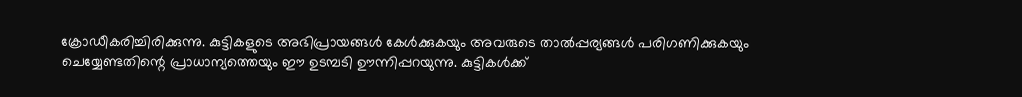ക്രോഡീകരിച്ചിരിക്കുന്നു. കുട്ടികളുടെ അഭിപ്രായങ്ങള്‍ കേള്‍ക്കുകയും അവരുടെ താല്‍പ്പര്യങ്ങള്‍ പരിഗണിക്കുകയും ചെയ്യേണ്ടതിന്റെ പ്രാധാന്യത്തെയും ഈ ഉടമ്പടി ഊന്നിപ്പറയുന്നു. കുട്ടികള്‍ക്ക്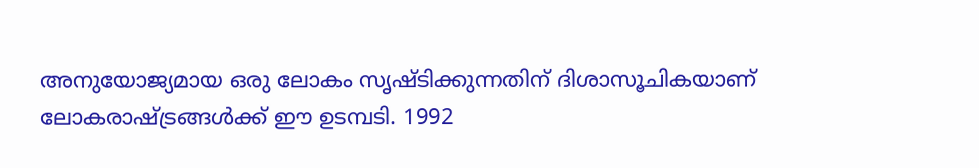അനുയോജ്യമായ ഒരു ലോകം സൃഷ്ടിക്കുന്നതിന് ദിശാസൂചികയാണ് ലോകരാഷ്‌ട്രങ്ങള്‍ക്ക് ഈ ഉടമ്പടി. 1992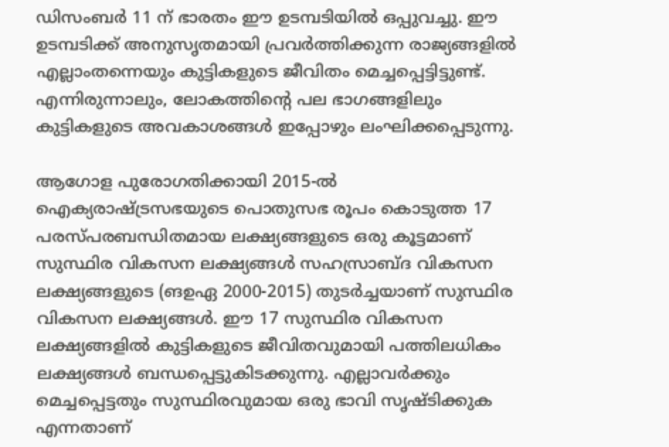ഡിസംബര്‍ 11 ന് ഭാരതം ഈ ഉടമ്പടിയില്‍ ഒപ്പുവച്ചു. ഈ ഉടമ്പടിക്ക് അനുസൃതമായി പ്രവര്‍ത്തിക്കുന്ന രാജ്യങ്ങളില്‍ എല്ലാംതന്നെയും കുട്ടികളുടെ ജീവിതം മെച്ചപ്പെട്ടിട്ടുണ്ട്. എന്നിരുന്നാലും, ലോകത്തിന്റെ പല ഭാഗങ്ങളിലും കുട്ടികളുടെ അവകാശങ്ങള്‍ ഇപ്പോഴും ലംഘിക്കപ്പെടുന്നു.

ആഗോള പുരോഗതിക്കായി 2015-ല്‍ ഐക്യരാഷ്‌ട്രസഭയുടെ പൊതുസഭ രൂപം കൊടുത്ത 17 പരസ്പരബന്ധിതമായ ലക്ഷ്യങ്ങളുടെ ഒരു കൂട്ടമാണ് സുസ്ഥിര വികസന ലക്ഷ്യങ്ങള്‍ സഹസ്രാബ്ദ വികസന ലക്ഷ്യങ്ങളുടെ (ങഉഏ 2000-2015) തുടര്‍ച്ചയാണ് സുസ്ഥിര വികസന ലക്ഷ്യങ്ങള്‍. ഈ 17 സുസ്ഥിര വികസന ലക്ഷ്യങ്ങളില്‍ കുട്ടികളുടെ ജീവിതവുമായി പത്തിലധികം ലക്ഷ്യങ്ങള്‍ ബന്ധപ്പെട്ടുകിടക്കുന്നു. എല്ലാവര്‍ക്കും മെച്ചപ്പെട്ടതും സുസ്ഥിരവുമായ ഒരു ഭാവി സൃഷ്ടിക്കുക എന്നതാണ്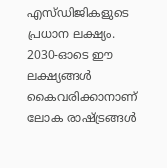എസ്ഡിജികളുടെ പ്രധാന ലക്ഷ്യം. 2030-ഓടെ ഈ ലക്ഷ്യങ്ങള്‍ കൈവരിക്കാനാണ് ലോക രാഷ്‌ട്രങ്ങള്‍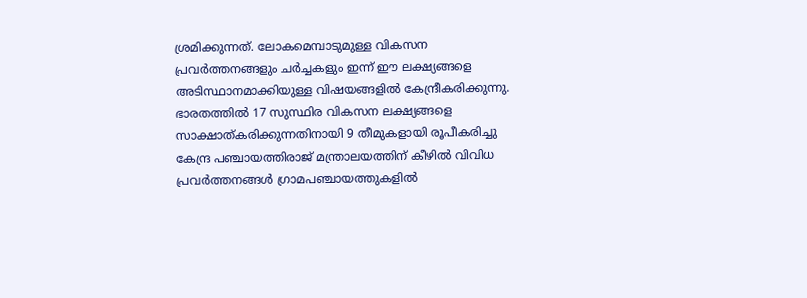ശ്രമിക്കുന്നത്. ലോകമെമ്പാടുമുള്ള വികസന പ്രവര്‍ത്തനങ്ങളും ചര്‍ച്ചകളും ഇന്ന് ഈ ലക്ഷ്യങ്ങളെ അടിസ്ഥാനമാക്കിയുള്ള വിഷയങ്ങളില്‍ കേന്ദ്രീകരിക്കുന്നു. ഭാരതത്തില്‍ 17 സുസ്ഥിര വികസന ലക്ഷ്യങ്ങളെ സാക്ഷാത്കരിക്കുന്നതിനായി 9 തീമുകളായി രൂപീകരിച്ചു കേന്ദ്ര പഞ്ചായത്തിരാജ് മന്ത്രാലയത്തിന് കീഴില്‍ വിവിധ പ്രവര്‍ത്തനങ്ങള്‍ ഗ്രാമപഞ്ചായത്തുകളില്‍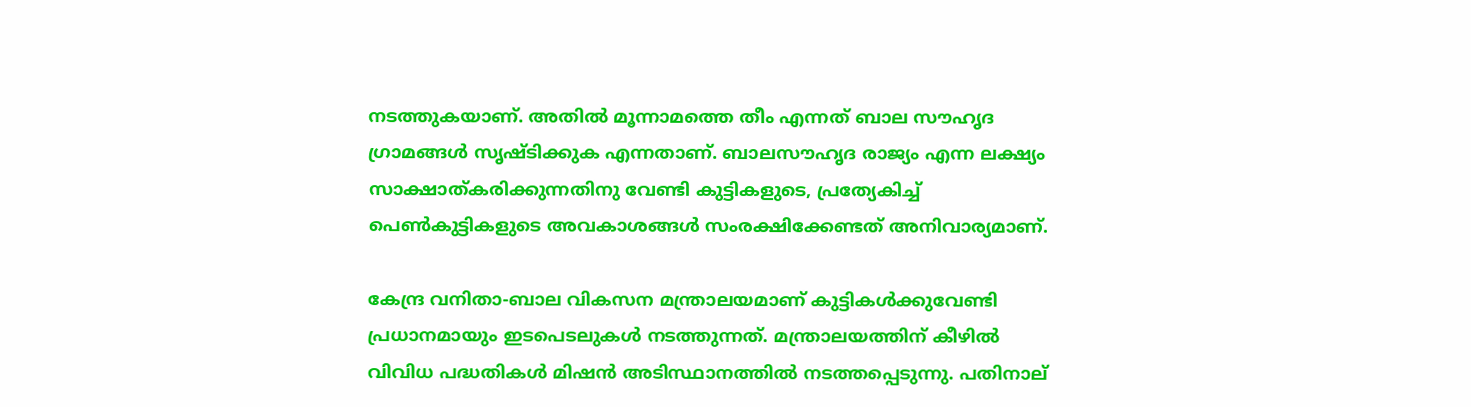നടത്തുകയാണ്. അതില്‍ മൂന്നാമത്തെ തീം എന്നത് ബാല സൗഹൃദ ഗ്രാമങ്ങള്‍ സൃഷ്ടിക്കുക എന്നതാണ്. ബാലസൗഹൃദ രാജ്യം എന്ന ലക്ഷ്യം സാക്ഷാത്കരിക്കുന്നതിനു വേണ്ടി കുട്ടികളുടെ, പ്രത്യേകിച്ച് പെണ്‍കുട്ടികളുടെ അവകാശങ്ങള്‍ സംരക്ഷിക്കേണ്ടത് അനിവാര്യമാണ്.

കേന്ദ്ര വനിതാ-ബാല വികസന മന്ത്രാലയമാണ് കുട്ടികള്‍ക്കുവേണ്ടി പ്രധാനമായും ഇടപെടലുകള്‍ നടത്തുന്നത്. മന്ത്രാലയത്തിന് കീഴില്‍ വിവിധ പദ്ധതികള്‍ മിഷന്‍ അടിസ്ഥാനത്തില്‍ നടത്തപ്പെടുന്നു. പതിനാല്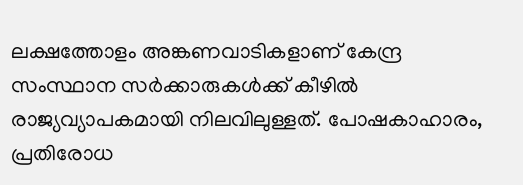ലക്ഷത്തോളം അങ്കണവാടികളാണ് കേന്ദ്ര സംസ്ഥാന സര്‍ക്കാരുകള്‍ക്ക് കീഴില്‍ രാജ്യവ്യാപകമായി നിലവിലുള്ളത്. പോഷകാഹാരം, പ്രതിരോധ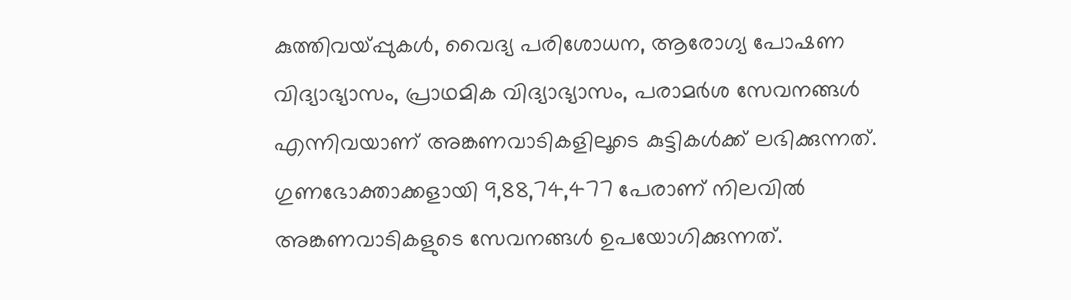കുത്തിവയ്‌പ്പുകള്‍, വൈദ്യ പരിശോധന, ആരോഗ്യ പോഷണ വിദ്യാഭ്യാസം, പ്രാഥമിക വിദ്യാഭ്യാസം, പരാമര്‍ശ സേവനങ്ങള്‍ എന്നിവയാണ് അങ്കണവാടികളിലൂടെ കുട്ടികള്‍ക്ക് ലഭിക്കുന്നത്. ഗുണഭോക്താക്കളായി 9,88,74,477 പേരാണ് നിലവില്‍ അങ്കണവാടികളുടെ സേവനങ്ങള്‍ ഉപയോഗിക്കുന്നത്.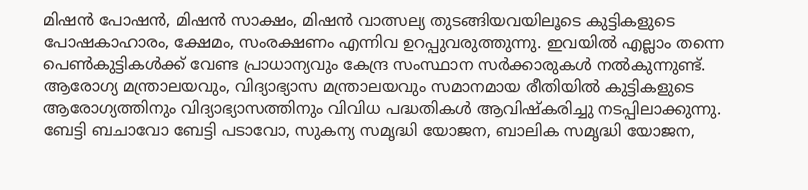മിഷന്‍ പോഷന്‍, മിഷന്‍ സാക്ഷം, മിഷന്‍ വാത്സല്യ തുടങ്ങിയവയിലൂടെ കുട്ടികളുടെ പോഷകാഹാരം, ക്ഷേമം, സംരക്ഷണം എന്നിവ ഉറപ്പുവരുത്തുന്നു. ഇവയില്‍ എല്ലാം തന്നെ പെണ്‍കുട്ടികള്‍ക്ക് വേണ്ട പ്രാധാന്യവും കേന്ദ്ര സംസ്ഥാന സര്‍ക്കാരുകള്‍ നല്‍കുന്നുണ്ട്. ആരോഗ്യ മന്ത്രാലയവും, വിദ്യാഭ്യാസ മന്ത്രാലയവും സമാനമായ രീതിയില്‍ കുട്ടികളുടെ ആരോഗ്യത്തിനും വിദ്യാഭ്യാസത്തിനും വിവിധ പദ്ധതികള്‍ ആവിഷ്‌കരിച്ചു നടപ്പിലാക്കുന്നു. ബേട്ടി ബചാവോ ബേട്ടി പടാവോ, സുകന്യ സമൃദ്ധി യോജന, ബാലിക സമൃദ്ധി യോജന,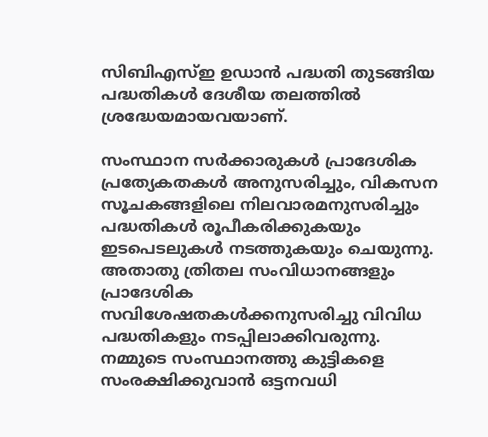സിബിഎസ്ഇ ഉഡാന്‍ പദ്ധതി തുടങ്ങിയ പദ്ധതികള്‍ ദേശീയ തലത്തില്‍ ശ്രദ്ധേയമായവയാണ്.

സംസ്ഥാന സര്‍ക്കാരുകള്‍ പ്രാദേശിക പ്രത്യേകതകള്‍ അനുസരിച്ചും, വികസന സൂചകങ്ങളിലെ നിലവാരമനുസരിച്ചും പദ്ധതികള്‍ രൂപീകരിക്കുകയും ഇടപെടലുകള്‍ നടത്തുകയും ചെയുന്നു. അതാതു ത്രിതല സംവിധാനങ്ങളും പ്രാദേശിക സവിശേഷതകള്‍ക്കനുസരിച്ചു വിവിധ പദ്ധതികളും നടപ്പിലാക്കിവരുന്നു.
നമ്മുടെ സംസ്ഥാനത്തു കുട്ടികളെ സംരക്ഷിക്കുവാന്‍ ഒട്ടനവധി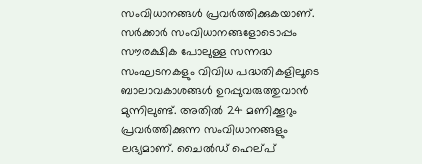സംവിധാനങ്ങള്‍ പ്രവര്‍ത്തിക്കുകയാണ്. സര്‍ക്കാര്‍ സംവിധാനങ്ങളോടൊപ്പം സൗരക്ഷിക പോലുള്ള സന്നദ്ധ സംഘടനകളും വിവിധ പദ്ധതികളിലൂടെ ബാലാവകാശങ്ങള്‍ ഉറപ്പുവരുത്തുവാന്‍ മുന്നിലുണ്ട്. അതില്‍ 24 മണിക്കൂറും പ്രവര്‍ത്തിക്കുന്ന സംവിധാനങ്ങളും ലഭ്യമാണ്. ചൈല്‍ഡ് ഹെല്പ്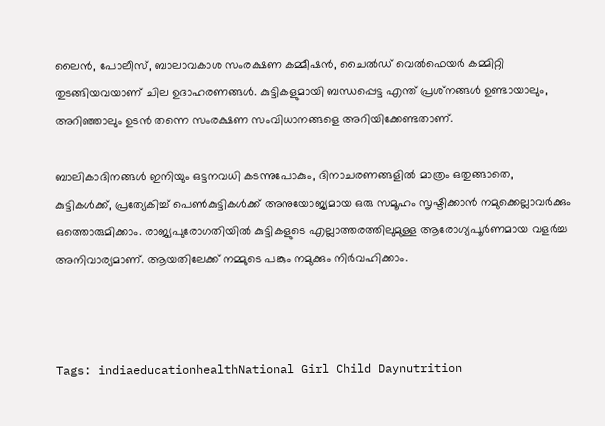ലൈന്‍, പോലീസ്, ബാലാവകാശ സംരക്ഷണ കമ്മീഷന്‍, ചൈല്‍ഡ് വെല്‍ഫെയര്‍ കമ്മിറ്റി തുടങ്ങിയവയാണ് ചില ഉദാഹരണങ്ങള്‍. കുട്ടികളുമായി ബന്ധപ്പെട്ട എന്ത് പ്രശ്‌നങ്ങള്‍ ഉണ്ടായാലും, അറിഞ്ഞാലും ഉടന്‍ തന്നെ സംരക്ഷണ സംവിധാനങ്ങളെ അറിയിക്കേണ്ടതാണ്.

ബാലികാദിനങ്ങള്‍ ഇനിയും ഒട്ടനവധി കടന്നുപോകും, ദിനാചരണങ്ങളില്‍ മാത്രം ഒതുങ്ങാതെ, കുട്ടികള്‍ക്ക്, പ്രത്യേകിച്ച് പെണ്‍കുട്ടികള്‍ക്ക് അനുയോജ്യമായ ഒരു സമൂഹം സൃഷ്ടിക്കാന്‍ നമുക്കെല്ലാവര്‍ക്കും ഒത്തൊരുമിക്കാം. രാജ്യപുരോഗതിയില്‍ കുട്ടികളുടെ എല്ലാത്തരത്തിലുമുള്ള ആരോഗ്യപൂര്‍ണമായ വളര്‍ച്ച അനിവാര്യമാണ്. ആയതിലേക്ക് നമ്മുടെ പങ്കും നമുക്കും നിര്‍വഹിക്കാം.



Tags: indiaeducationhealthNational Girl Child Daynutrition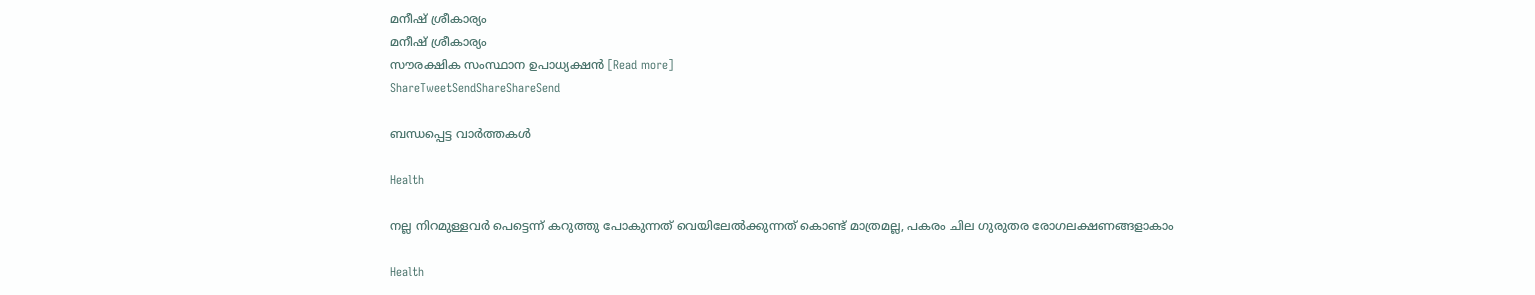മനീഷ് ശ്രീകാര്യം
മനീഷ് ശ്രീകാര്യം
സൗരക്ഷിക സംസ്ഥാന ഉപാധ്യക്ഷൻ [Read more]
ShareTweetSendShareShareSend

ബന്ധപ്പെട്ട വാര്‍ത്തകള്‍

Health

നല്ല നിറമുള്ളവർ പെട്ടെന്ന് കറുത്തു പോകുന്നത് വെയിലേൽക്കുന്നത് കൊണ്ട് മാത്രമല്ല, പകരം ചില ഗുരുതര രോഗലക്ഷണങ്ങളാകാം

Health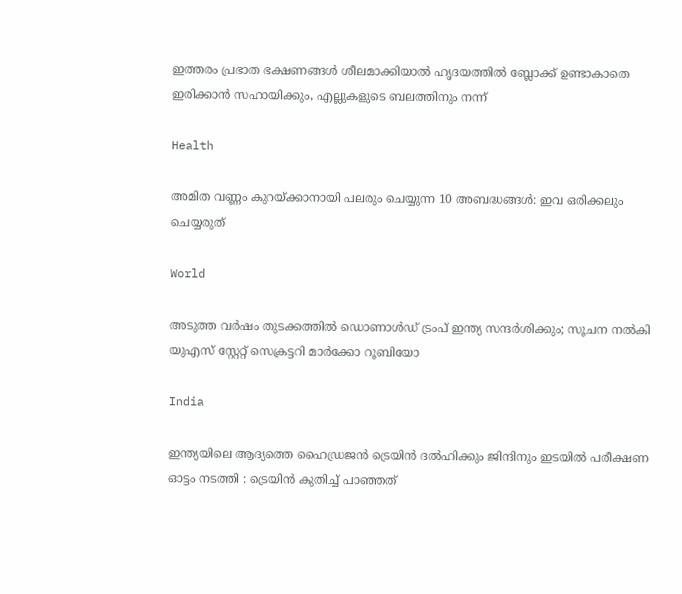ഇത്തരം പ്രഭാത ഭക്ഷണങ്ങൾ ശീലമാക്കിയാൽ ഹൃദയത്തിൽ ബ്ലോക്ക് ഉണ്ടാകാതെ ഇരിക്കാൻ സഹായിക്കും, എല്ലുകളുടെ ബലത്തിനും നന്ന്

Health

അമിത വണ്ണം കുറയ്‌ക്കാനായി പലരും ചെയ്യുന്ന 10 അബദ്ധങ്ങൾ: ഇവ ഒരിക്കലും ചെയ്യരുത്

World

അടുത്ത വര്‍ഷം തുടക്കത്തിൽ ഡൊണാള്‍ഡ് ട്രംപ് ഇന്ത്യ സന്ദര്‍ശിക്കും; സൂചന നൽകി യുഎസ് സ്റ്റേറ്റ് സെക്രട്ടറി മാര്‍ക്കോ റൂബിയോ

India

ഇന്ത്യയിലെ ആദ്യത്തെ ഹൈഡ്രജൻ ട്രെയിൻ ദൽഹിക്കും ജിന്ദിനും ഇടയിൽ പരീക്ഷണ ഓട്ടം നടത്തി : ട്രെയിൻ കുതിച്ച് പാഞ്ഞത്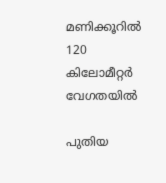മണിക്കൂറിൽ 120 കിലോമീറ്റർ വേഗതയിൽ

പുതിയ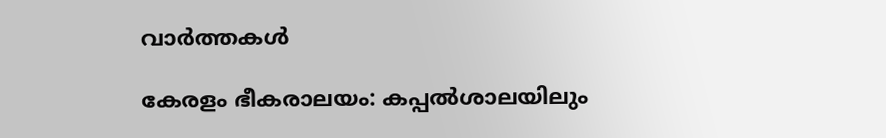വാര്‍ത്തകള്‍

കേരളം ഭീകരാലയം: കപ്പല്‍ശാലയിലും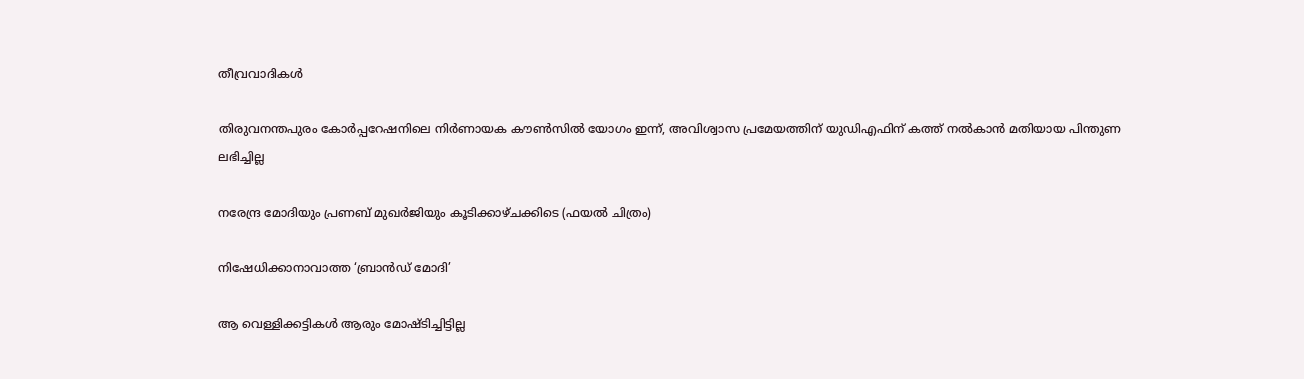തീവ്രവാദികള്‍

തിരുവനന്തപുരം കോർപ്പറേഷനിലെ നിർണായക കൗൺസിൽ യോഗം ഇന്ന്, അവിശ്വാസ പ്രമേയത്തിന് യുഡിഎഫിന് കത്ത് നൽകാൻ മതിയായ പിന്തുണ ലഭിച്ചില്ല

നരേന്ദ്ര മോദിയും പ്രണബ് മുഖര്‍ജിയും കൂടിക്കാഴ്ചക്കിടെ (ഫയല്‍ ചിത്രം)

നിഷേധിക്കാനാവാത്ത ‘ബ്രാന്‍ഡ് മോദി’

ആ വെള്ളിക്കട്ടികള്‍ ആരും മോഷ്ടിച്ചിട്ടില്ല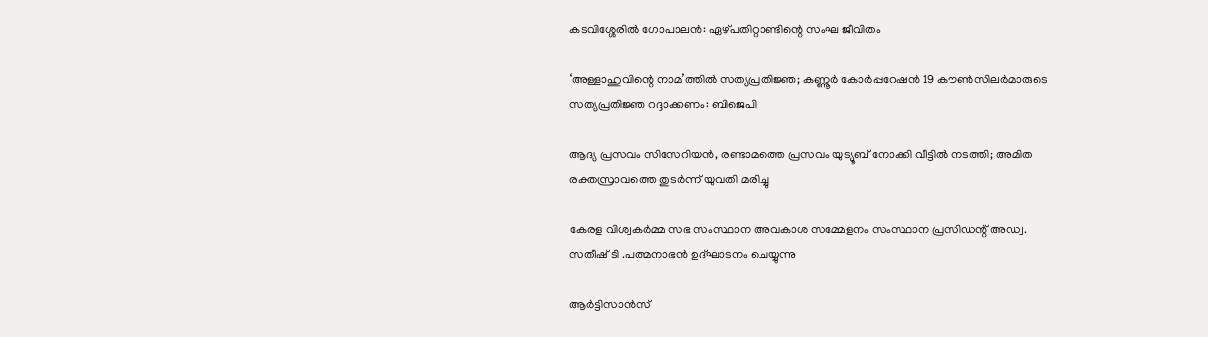കടവിശ്ശേരില്‍ ഗോപാലന്‍: ഏഴ്പതിറ്റാണ്ടിന്റെ സംഘ ജീവിതം

‘അള്ളാഹുവിന്റെ നാമ’ത്തില്‍ സത്യപ്രതിജ്ഞ; കണ്ണൂര്‍ കോര്‍പ്പറേഷന്‍ 19 കൗണ്‍സിലര്‍മാരുടെ സത്യപ്രതിജ്ഞ റദ്ദാക്കണം: ബിജെപി

ആദ്യ പ്രസവം സിസേറിയൻ, രണ്ടാമത്തെ പ്രസവം യുട്യൂബ് നോക്കി വീട്ടിൽ നടത്തി; അമിത രക്തസ്രാവത്തെ തുടർന്ന് യുവതി മരിച്ചു

കേരള വിശ്വകര്‍മ്മ സഭ സംസ്ഥാന അവകാശ സമ്മേളനം സംസ്ഥാന പ്രസിഡന്റ് അഡ്വ. സതീഷ് ടി .പത്മനാഭന്‍ ഉദ്ഘാടനം ചെയ്യുന്നു

ആര്‍ട്ടിസാന്‍സ്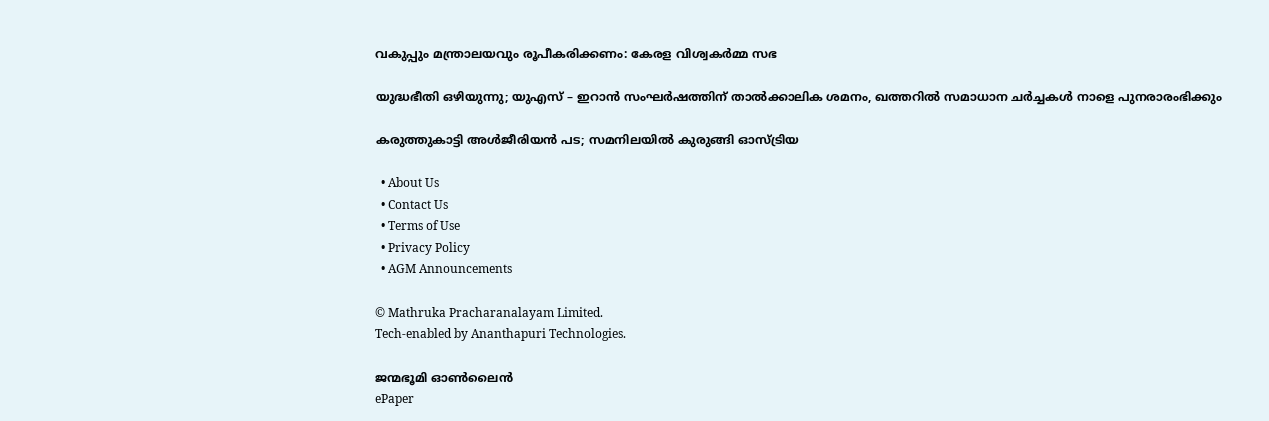വകുപ്പും മന്ത്രാലയവും രൂപീകരിക്കണം: കേരള വിശ്വകര്‍മ്മ സഭ

യുദ്ധഭീതി ഒഴിയുന്നു; യുഎസ് – ഇറാൻ സംഘർഷത്തിന് താൽക്കാലിക ശമനം, ഖത്തറിൽ സമാധാന ചർച്ചകൾ നാളെ പുനരാരംഭിക്കും

കരുത്തുകാട്ടി അള്‍ജീരിയന്‍ പട; സമനിലയില്‍ കുരുങ്ങി ഓസ്ട്രിയ

  • About Us
  • Contact Us
  • Terms of Use
  • Privacy Policy
  • AGM Announcements

© Mathruka Pracharanalayam Limited.
Tech-enabled by Ananthapuri Technologies.

ജന്മഭൂമി ഓണ്‍ലൈന്‍
ePaper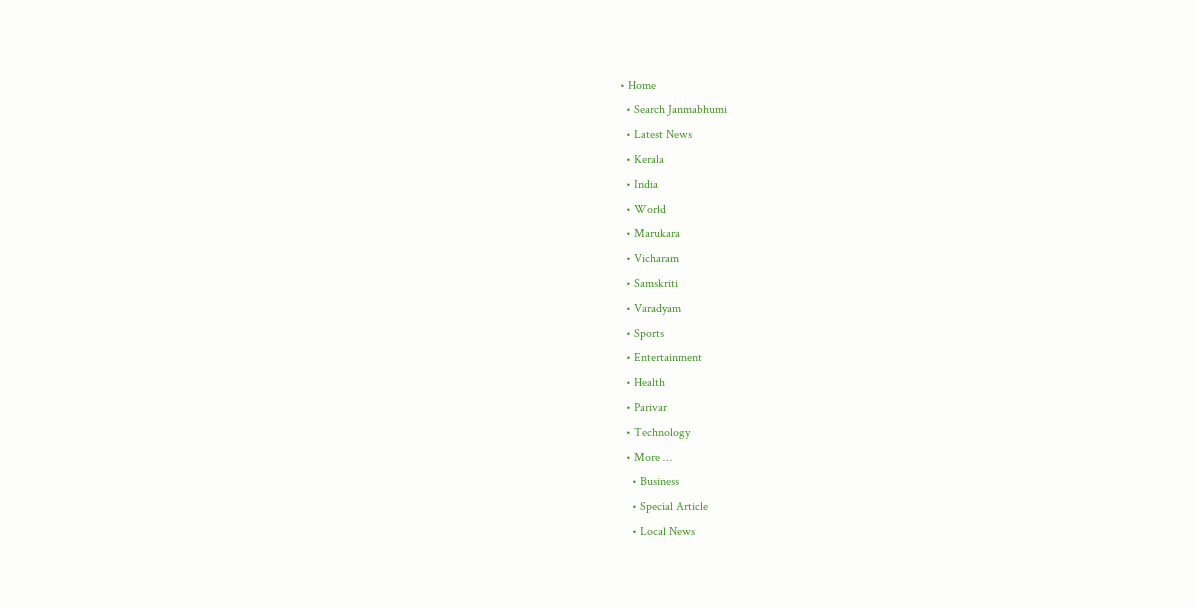• Home
  • Search Janmabhumi
  • Latest News
  • Kerala
  • India
  • World
  • Marukara
  • Vicharam
  • Samskriti
  • Varadyam
  • Sports
  • Entertainment
  • Health
  • Parivar
  • Technology
  • More …
    • Business
    • Special Article
    • Local News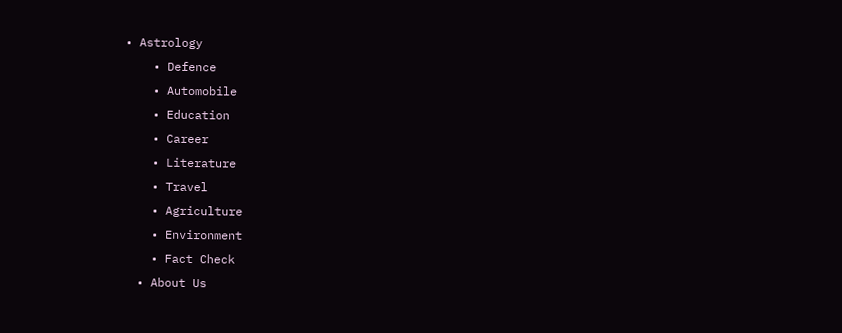• Astrology
    • Defence
    • Automobile
    • Education
    • Career
    • Literature
    • Travel
    • Agriculture
    • Environment
    • Fact Check
  • About Us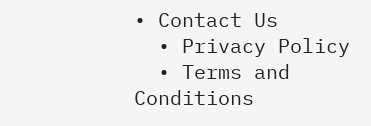• Contact Us
  • Privacy Policy
  • Terms and Conditions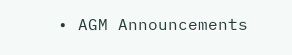• AGM Announcements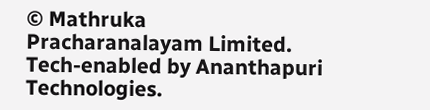© Mathruka Pracharanalayam Limited.
Tech-enabled by Ananthapuri Technologies.